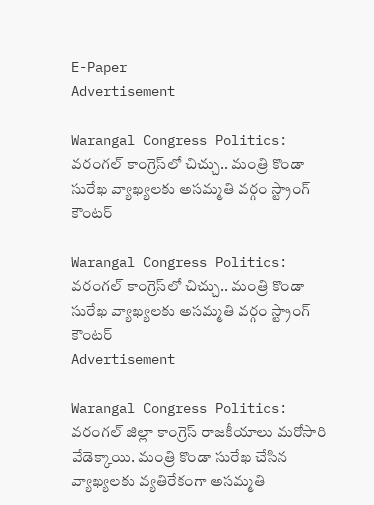E-Paper
Advertisement

Warangal Congress Politics: వరంగల్ కాంగ్రెస్‌లో చిచ్చు.. మంత్రి కొండా సురేఖ వ్యాఖ్యలకు అసమ్మతి వర్గం స్ట్రాంగ్ కౌంటర్

Warangal Congress Politics: వరంగల్ కాంగ్రెస్‌లో చిచ్చు.. మంత్రి కొండా సురేఖ వ్యాఖ్యలకు అసమ్మతి వర్గం స్ట్రాంగ్ కౌంటర్
Advertisement

Warangal Congress Politics: వరంగల్ జిల్లా కాంగ్రెస్ రాజకీయాలు మరోసారి వేడెక్కాయి. మంత్రి కొండా సురేఖ చేసిన వ్యాఖ్యలకు వ్యతిరేకంగా అసమ్మతి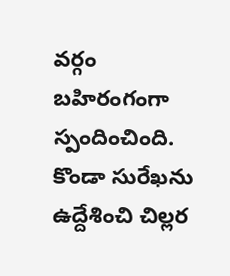వర్గం బహిరంగంగా స్పందించింది. కొండా సురేఖను ఉద్దేశించి చిల్లర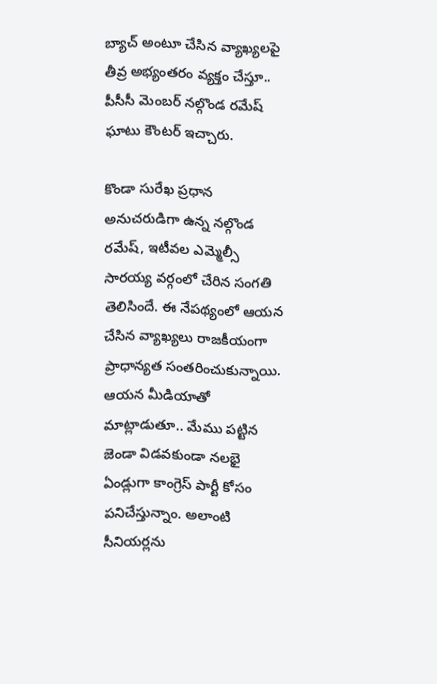బ్యాచ్ అంటూ చేసిన వ్యాఖ్యలపై తీవ్ర అభ్యంతరం వ్యక్తం చేస్తూ.. పీసీసీ మెంబర్ నల్గొండ రమేష్ ఘాటు కౌంటర్ ఇచ్చారు.

కొండా సురేఖ ప్రధాన అనుచరుడిగా ఉన్న నల్గొండ రమేష్, ఇటీవల ఎమ్మెల్సీ సారయ్య వర్గంలో చేరిన సంగతి తెలిసిందే. ఈ నేపథ్యంలో ఆయన చేసిన వ్యాఖ్యలు రాజకీయంగా ప్రాధాన్యత సంతరించుకున్నాయి. ఆయన మీడియాతో మాట్లాడుతూ.. మేము పట్టిన జెండా విడవకుండా నలభై ఏండ్లుగా కాంగ్రెస్ పార్టీ కోసం పనిచేస్తున్నాం. అలాంటి సీనియర్లను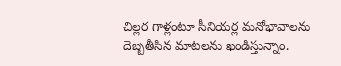చిల్లర గాళ్లంటూ సీనియర్ల మనోభావాలను దెబ్బతీసిన మాటలను ఖండిస్తున్నాం.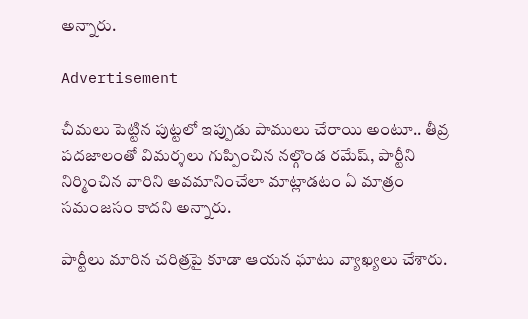అన్నారు.

Advertisement

చీమలు పెట్టిన పుట్టలో ఇప్పుడు పాములు చేరాయి అంటూ.. తీవ్ర పదజాలంతో విమర్శలు గుప్పించిన నల్గొండ రమేష్, పార్టీని నిర్మించిన వారిని అవమానించేలా మాట్లాడటం ఏ మాత్రం సమంజసం కాదని అన్నారు.

పార్టీలు మారిన చరిత్రపై కూడా ఆయన ఘాటు వ్యాఖ్యలు చేశారు.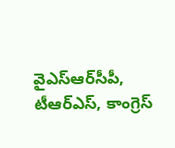వైఎస్ఆర్‌సీపీ, టీఆర్ఎస్, కాంగ్రెస్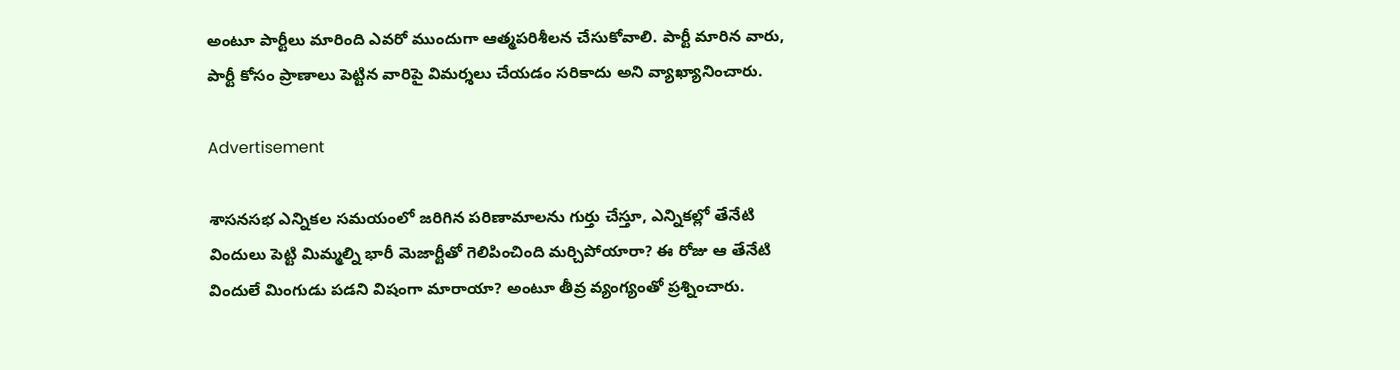అంటూ పార్టీలు మారింది ఎవరో ముందుగా ఆత్మపరిశీలన చేసుకోవాలి. పార్టీ మారిన వారు, పార్టీ కోసం ప్రాణాలు పెట్టిన వారిపై విమర్శలు చేయడం సరికాదు అని వ్యాఖ్యానించారు.

Advertisement

శాసనసభ ఎన్నికల సమయంలో జరిగిన పరిణామాలను గుర్తు చేస్తూ, ఎన్నికల్లో తేనేటి విందులు పెట్టి మిమ్మల్ని భారీ మెజార్టీతో గెలిపించింది మర్చిపోయారా? ఈ రోజు ఆ తేనేటి విందులే మింగుడు పడని విషంగా మారాయా? అంటూ తీవ్ర వ్యంగ్యంతో ప్రశ్నించారు.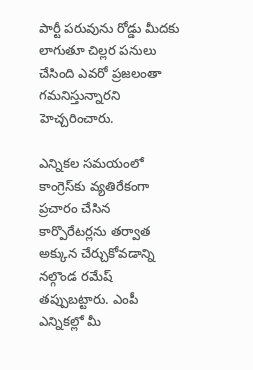పార్టీ పరువును రోడ్డు మీదకు లాగుతూ చిల్లర పనులు చేసింది ఎవరో ప్రజలంతా గమనిస్తున్నారని హెచ్చరించారు.

ఎన్నికల సమయంలో కాంగ్రెస్‌కు వ్యతిరేకంగా ప్రచారం చేసిన కార్పొరేటర్లను తర్వాత అక్కున చేర్చుకోవడాన్ని నల్గొండ రమేష్ తప్పుబట్టారు. ఎంపీ ఎన్నికల్లో మీ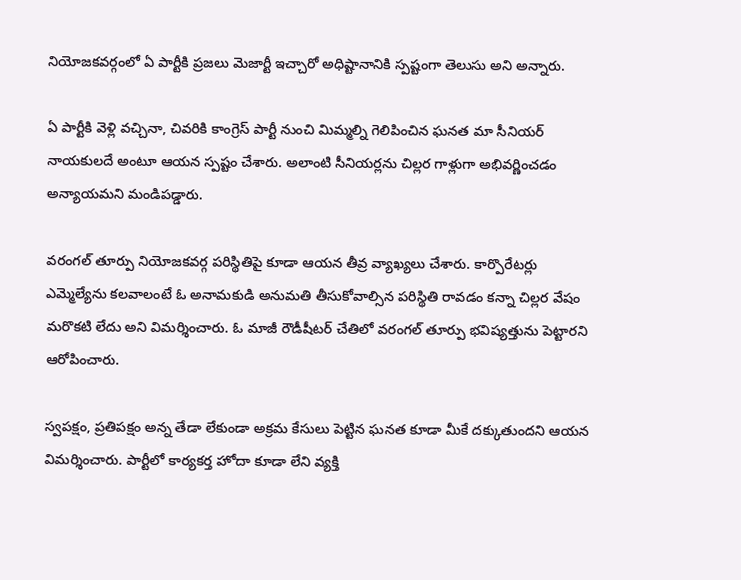నియోజకవర్గంలో ఏ పార్టీకి ప్రజలు మెజార్టీ ఇచ్చారో అధిష్టానానికి స్పష్టంగా తెలుసు అని అన్నారు.

ఏ పార్టీకి వెళ్లి వచ్చినా, చివరికి కాంగ్రెస్ పార్టీ నుంచి మిమ్మల్ని గెలిపించిన ఘనత మా సీనియర్ నాయకులదే అంటూ ఆయన స్పష్టం చేశారు. అలాంటి సీనియర్లను చిల్లర గాళ్లుగా అభివర్ణించడం అన్యాయమని మండిపడ్డారు.

వరంగల్ తూర్పు నియోజకవర్గ పరిస్థితిపై కూడా ఆయన తీవ్ర వ్యాఖ్యలు చేశారు. కార్పొరేటర్లు ఎమ్మెల్యేను కలవాలంటే ఓ అనామకుడి అనుమతి తీసుకోవాల్సిన పరిస్థితి రావడం కన్నా చిల్లర వేషం మరొకటి లేదు అని విమర్శించారు. ఓ మాజీ రౌడీషీటర్ చేతిలో వరంగల్ తూర్పు భవిష్యత్తును పెట్టారని ఆరోపించారు.

స్వపక్షం, ప్రతిపక్షం అన్న తేడా లేకుండా అక్రమ కేసులు పెట్టిన ఘనత కూడా మీకే దక్కుతుందని ఆయన విమర్శించారు. పార్టీలో కార్యకర్త హోదా కూడా లేని వ్యక్తి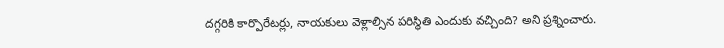దగ్గరికి కార్పొరేటర్లు, నాయకులు వెళ్లాల్సిన పరిస్థితి ఎందుకు వచ్చింది? అని ప్రశ్నించారు.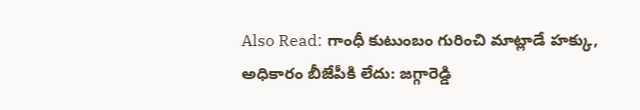Also Read: గాంధీ కుటుంబం గురించి మాట్లాడే హక్కు, అధికారం బీజేపీకి లేదు: జగ్గారెడ్డి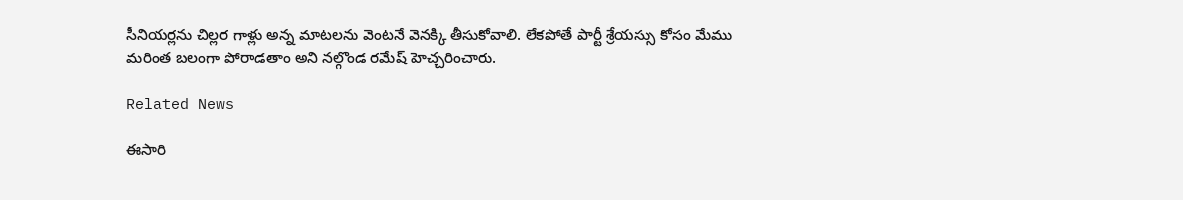సీనియర్లను చిల్లర గాళ్లు అన్న మాటలను వెంటనే వెనక్కి తీసుకోవాలి. లేకపోతే పార్టీ శ్రేయస్సు కోసం మేము మరింత బలంగా పోరాడతాం అని నల్గొండ రమేష్ హెచ్చరించారు.

Related News

ఈసారి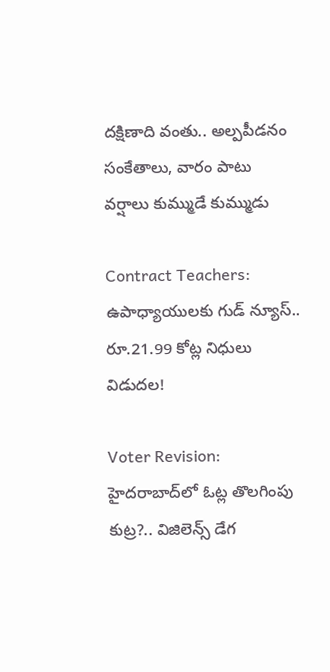దక్షిణాది వంతు.. అల్పపీడనం సంకేతాలు, వారం పాటు వర్షాలు కుమ్ముడే కుమ్ముడు

Contract Teachers: ఉపాధ్యాయులకు గుడ్ న్యూస్.. రూ.21.99 కోట్ల నిధులు విడుదల!

Voter Revision: హైదరాబాద్‌లో ఓట్ల తొలగింపు కుట్ర?.. విజిలెన్స్ డేగ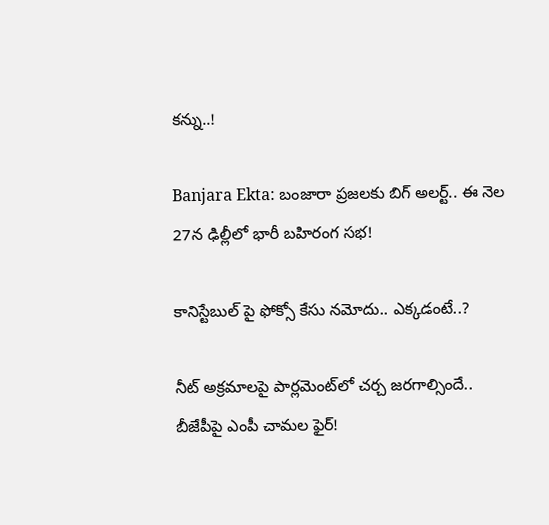కన్ను..!

Banjara Ekta: బంజారా ప్రజలకు బిగ్ అలర్ట్.. ఈ నెల 27న ఢిల్లీలో భారీ బహిరంగ సభ!

కానిస్టేబుల్ పై ఫోక్సో కేసు నమోదు.. ఎక్కడంటే..?

నీట్ అక్రమాలపై పార్లమెంట్‌లో చర్చ జరగాల్సిందే.. బీజేపీపై ఎంపీ చామల ఫైర్!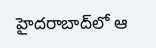హైదరాబాద్‌లో ఆ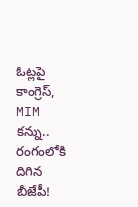ఓట్లపై కాంగ్రెస్, MIM కన్ను.. రంగంలోకి దిగిన బీజేపీ!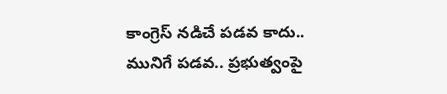కాంగ్రెస్ నడిచే పడవ కాదు.. మునిగే పడవ.. ప్రభుత్వంపై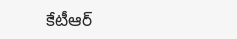కేటీఆర్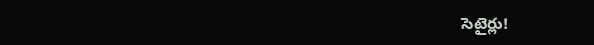సెటైర్లు!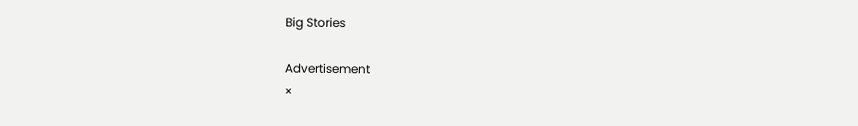Big Stories

Advertisement
×